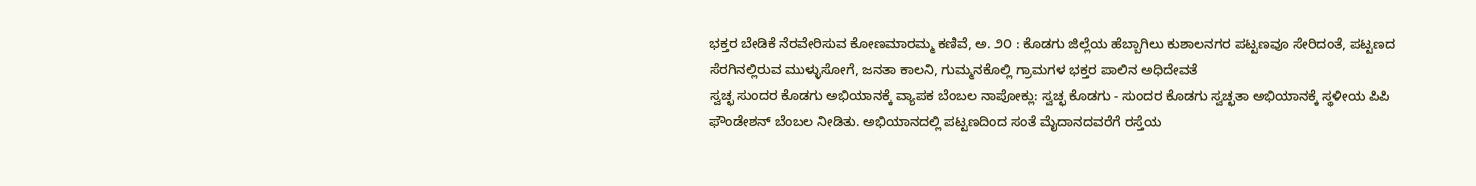ಭಕ್ತರ ಬೇಡಿಕೆ ನೆರವೇರಿಸುವ ಕೋಣಮಾರಮ್ಮ ಕಣಿವೆ, ಅ. ೨೦ : ಕೊಡಗು ಜಿಲ್ಲೆಯ ಹೆಬ್ಬಾಗಿಲು ಕುಶಾಲನಗರ ಪಟ್ಟಣವೂ ಸೇರಿದಂತೆ, ಪಟ್ಟಣದ ಸೆರಗಿನಲ್ಲಿರುವ ಮುಳ್ಳುಸೋಗೆ, ಜನತಾ ಕಾಲನಿ, ಗುಮ್ಮನಕೊಲ್ಲಿ ಗ್ರಾಮಗಳ ಭಕ್ತರ ಪಾಲಿನ ಅಧಿದೇವತೆ
ಸ್ವಚ್ಛ ಸುಂದರ ಕೊಡಗು ಅಭಿಯಾನಕ್ಕೆ ವ್ಯಾಪಕ ಬೆಂಬಲ ನಾಪೋಕ್ಲು: ಸ್ವಚ್ಛ ಕೊಡಗು - ಸುಂದರ ಕೊಡಗು ಸ್ವಚ್ಛತಾ ಅಭಿಯಾನಕ್ಕೆ ಸ್ಥಳೀಯ ಪಿಪಿ ಫೌಂಡೇಶನ್ ಬೆಂಬಲ ನೀಡಿತು. ಅಭಿಯಾನದಲ್ಲಿ ಪಟ್ಟಣದಿಂದ ಸಂತೆ ಮೈದಾನದವರೆಗೆ ರಸ್ತೆಯ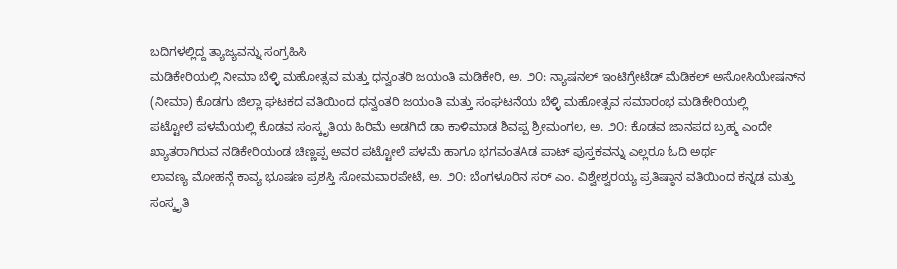ಬದಿಗಳಲ್ಲಿದ್ದ ತ್ಯಾಜ್ಯವನ್ನು ಸಂಗ್ರಹಿಸಿ
ಮಡಿಕೇರಿಯಲ್ಲಿ ನೀಮಾ ಬೆಳ್ಳಿ ಮಹೋತ್ಸವ ಮತ್ತು ಧನ್ವಂತರಿ ಜಯಂತಿ ಮಡಿಕೇರಿ, ಅ. ೨೦: ನ್ಯಾಷನಲ್ ಇಂಟಿಗ್ರೇಟೆಡ್ ಮೆಡಿಕಲ್ ಅಸೋಸಿಯೇಷನ್‌ನ (ನೀಮಾ) ಕೊಡಗು ಜಿಲ್ಲಾ ಘಟಕದ ವತಿಯಿಂದ ಧನ್ವಂತರಿ ಜಯಂತಿ ಮತ್ತು ಸಂಘಟನೆಯ ಬೆಳ್ಳಿ ಮಹೋತ್ಸವ ಸಮಾರಂಭ ಮಡಿಕೇರಿಯಲ್ಲಿ
ಪಟ್ಟೋಲೆ ಪಳಮೆಯಲ್ಲಿ ಕೊಡವ ಸಂಸ್ಕೃತಿಯ ಹಿರಿಮೆ ಅಡಗಿದೆ ಡಾ ಕಾಳಿಮಾಡ ಶಿವಪ್ಪ ಶ್ರೀಮಂಗಲ, ಅ. ೨೦: ಕೊಡವ ಜಾನಪದ ಬ್ರಹ್ಮ ಎಂದೇ ಖ್ಯಾತರಾಗಿರುವ ನಡಿಕೇರಿಯಂಡ ಚಿಣ್ಣಪ್ಪ ಅವರ ಪಟ್ಟೋಲೆ ಪಳಮೆ ಹಾಗೂ ಭಗವಂತAಡ ಪಾಟ್ ಪುಸ್ತಕವನ್ನು ಎಲ್ಲರೂ ಓದಿ ಅರ್ಥ
ಲಾವಣ್ಯ ಮೋಹನ್ಗೆ ಕಾವ್ಯ ಭೂಷಣ ಪ್ರಶಸ್ತಿ ಸೋಮವಾರಪೇಟೆ, ಅ. ೨೦: ಬೆಂಗಳೂರಿನ ಸರ್ ಎಂ. ವಿಶ್ವೇಶ್ವರಯ್ಯ ಪ್ರತಿಷ್ಠಾನ ವತಿಯಿಂದ ಕನ್ನಡ ಮತ್ತು ಸಂಸ್ಕೃತಿ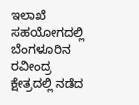ಇಲಾಖೆ ಸಹಯೋಗದಲ್ಲಿ ಬೆಂಗಳೂರಿನ ರವೀಂದ್ರ ಕ್ಷೇತ್ರದಲ್ಲಿ ನಡೆದ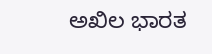ಅಖಿಲ ಭಾರತ